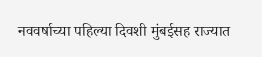नववर्षाच्या पहिल्या दिवशी मुंबईसह राज्यात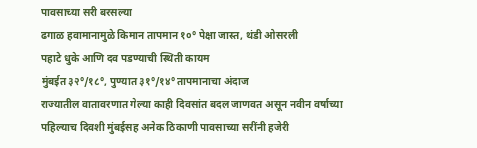पावसाच्या सरी बरसल्या
ढगाळ हवामानामुळे किमान तापमान १०° पेक्षा जास्त, थंडी ओसरली
पहाटे धुके आणि दव पडण्याची स्थिती कायम
मुंबईत ३२°/१८°, पुण्यात ३१°/१४° तापमानाचा अंदाज
राज्यातील वातावरणात गेल्या काही दिवसांत बदल जाणवत असून नवीन वर्षाच्या पहिल्याच दिवशी मुंबईसह अनेक ठिकाणी पावसाच्या सरींनी हजेरी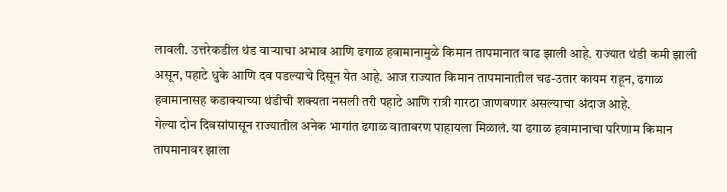लावली. उत्तरेकडील थंड वाऱ्याचा अभाव आणि ढगाळ हवामानामुळे किमान तापमानात वाढ झाली आहे. राज्यात थंडी कमी झाली असून, पहाटे धुके आणि दव पडल्याचे दिसून येत आहे. आज राज्यात किमान तापमानातील चढ-उतार कायम राहून, ढगाळ हवामानासह कडाक्याच्या थंडीची शक्यता नसली तरी पहाटे आणि रात्री गारठा जाणवणार असल्याचा अंदाज आहे.
गेल्या दोन दिवसांपासून राज्यातील अनेक भागांत ढगाळ वातावरण पाहायला मिळालं. या ढगाळ हवामानाचा परिणाम किमान तापमानावर झाला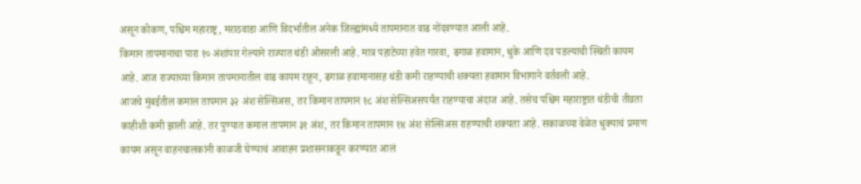असून कोकण, पश्चिम महाराष्ट्र, मराठवाडा आणि विदर्भातील अनेक जिल्ह्यांमध्ये तापमानात वाढ नोंदवण्यात आली आहे.
किमान तापमानाचा पारा १० अंशांपार गेल्याने राज्यात थंडी ओसरली आहे. मात्र पहाटेच्या हवेत गारवा, ढगाळ हवामान, धुके आणि दव पडल्याची स्थिती कायम आहे. आज राज्याच्या किमान तापमानातील वाढ कायम राहून, ढगाळ हवामानासह थंडी कमी राहण्याची शक्यता हवामान विभागाने वर्तवली आहे.
आजचे मुंबईतील कमाल तापमान ३२ अंश सेल्सिअस, तर किमान तापमान १८ अंश सेल्सिअसपर्यंत राहण्याचा अंदाज आहे. तसेच पश्चिम महाराष्ट्रात थंडीची तीव्रता काहीशी कमी झाली आहे. तर पुण्यात कमाल तापमान ३१ अंश, तर किमान तापमान १४ अंश सेल्सिअस राहण्याची शक्यता आहे. सकाळच्या वेळेत धुक्याचं प्रमाण कायम असून वाहनचालकांनी काळजी घेण्याचं आवाहन प्रशासनाकडून करण्यात आलं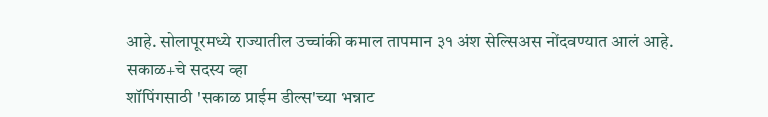आहे. सोलापूरमध्ये राज्यातील उच्चांकी कमाल तापमान ३१ अंश सेल्सिअस नोंदवण्यात आलं आहे.
सकाळ+चे सदस्य व्हा
शॉपिंगसाठी 'सकाळ प्राईम डील्स'च्या भन्नाट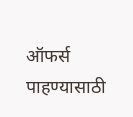ऑफर्स पाहण्यासाठी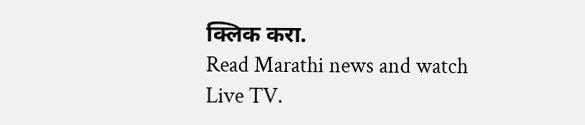क्लिक करा.
Read Marathi news and watch Live TV.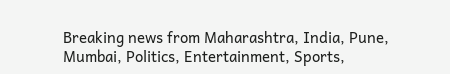Breaking news from Maharashtra, India, Pune, Mumbai, Politics, Entertainment, Sports,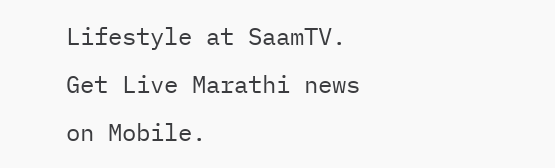Lifestyle at SaamTV. Get Live Marathi news on Mobile.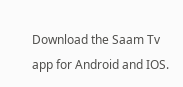Download the Saam Tv app for Android and IOS.